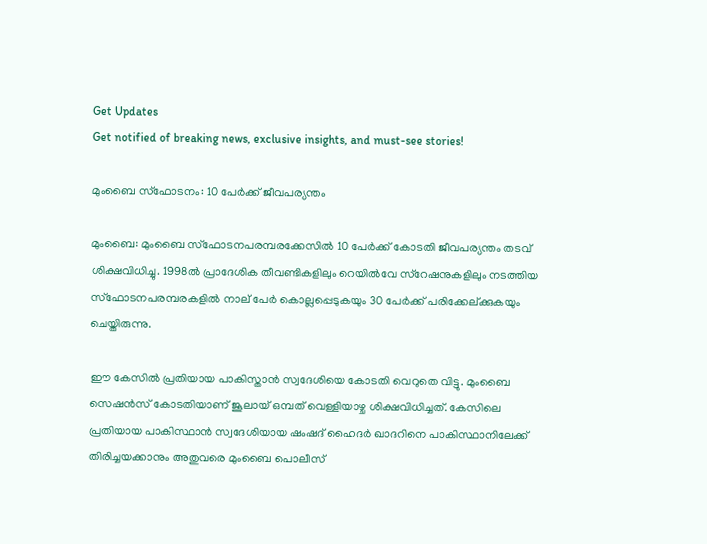Get Updates
Get notified of breaking news, exclusive insights, and must-see stories!

മുംബൈ സ്ഫോടനം: 10 പേര്‍ക്ക് ജീവപര്യന്തം

മുംബൈ: മുംബൈ സ്ഫോടനപരമ്പരക്കേസില്‍ 10 പേര്‍ക്ക് കോടതി ജീവപര്യന്തം തടവ് ശിക്ഷവിധിച്ചു. 1998ല്‍ പ്രാദേശിക തീവണ്ടികളിലും റെയില്‍വേ സ്റേഷനുകളിലും നടത്തിയ സ്ഫോടനപരമ്പരകളില്‍ നാല് പേര്‍ കൊല്ലപ്പെടുകയും 30 പേര്‍ക്ക് പരിക്കേല്ക്കുകയും ചെയ്തിരുന്നു.

ഈ കേസില്‍ പ്രതിയായ പാകിസ്താന്‍ സ്വദേശിയെ കോടതി വെറുതെ വിട്ടു. മുംബൈ സെഷന്‍സ് കോടതിയാണ് ജൂലായ് ഒമ്പത് വെള്ളിയാഴ്ച ശിക്ഷവിധിച്ചത്. കേസിലെ പ്രതിയായ പാകിസ്ഥാന്‍ സ്വദേശിയായ ഷംഷദ് ഹൈദര്‍ ഖാദറിനെ പാകിസ്ഥാനിലേക്ക് തിരിച്ചയക്കാനും അതുവരെ മുംബൈ പൊലീസ്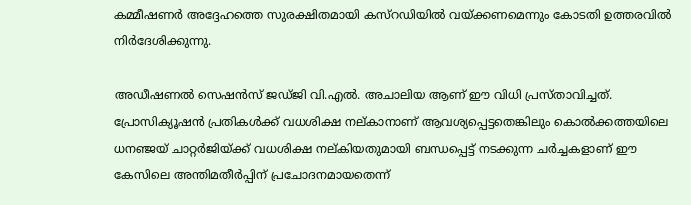കമ്മീഷണര്‍ അദ്ദേഹത്തെ സുരക്ഷിതമായി കസ്റഡിയില്‍ വയ്ക്കണമെന്നും കോടതി ഉത്തരവില്‍ നിര്‍ദേശിക്കുന്നു.

അഡീഷണല്‍ സെഷന്‍സ് ജഡ്ജി വി.എല്‍. അചാലിയ ആണ് ഈ വിധി പ്രസ്താവിച്ചത്. പ്രോസിക്യൂഷന്‍ പ്രതികള്‍ക്ക് വധശിക്ഷ നല്കാനാണ് ആവശ്യപ്പെട്ടതെങ്കിലും കൊല്‍ക്കത്തയിലെ ധനഞ്ജയ് ചാറ്റര്‍ജിയ്ക്ക് വധശിക്ഷ നല്കിയതുമായി ബന്ധപ്പെട്ട് നടക്കുന്ന ചര്‍ച്ചകളാണ് ഈ കേസിലെ അന്തിമതീര്‍പ്പിന് പ്രചോദനമായതെന്ന്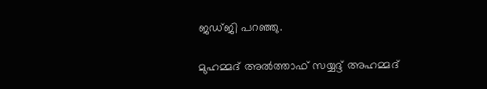ജഡ്ജി പറഞ്ഞു.

മുഹമ്മദ് അല്‍ത്താഫ് സയ്യദ്ദ് അഹമ്മദ്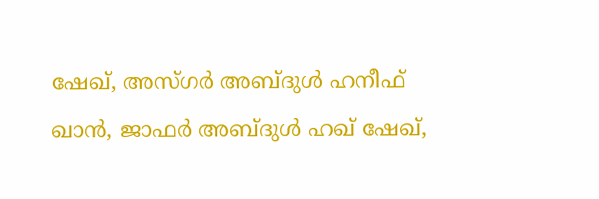ഷേഖ്, അസ്ഗര്‍ അബ്ദുള്‍ ഹനീഫ് ഖാന്‍, ജാഫര്‍ അബ്ദുള്‍ ഹഖ് ഷേഖ്,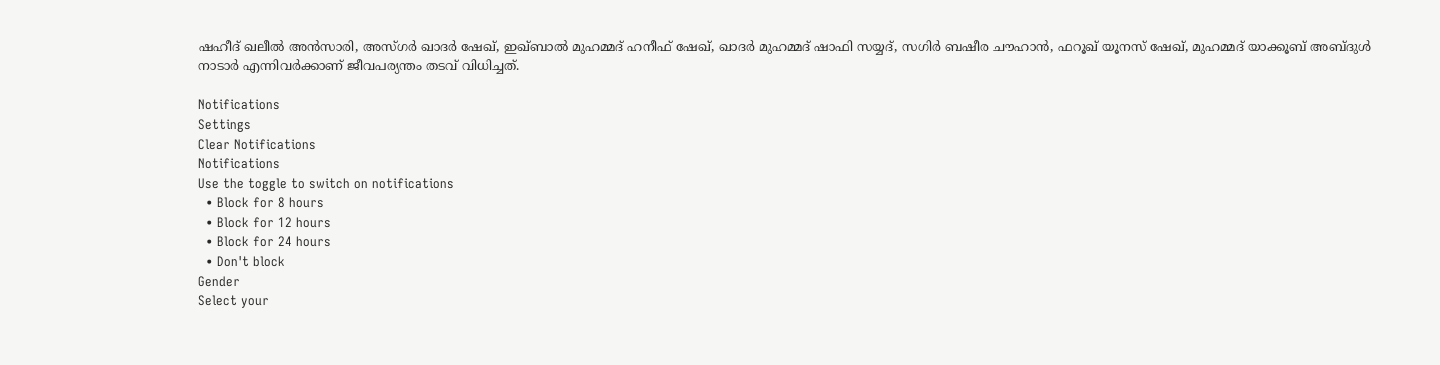ഷഹീദ് ഖലീല്‍ അന്‍സാരി, അസ്ഗര്‍ ഖാദര്‍ ഷേഖ്, ഇഖ്ബാല്‍ മുഹമ്മദ് ഹനീഫ് ഷേഖ്, ഖാദര്‍ മുഹമ്മദ് ഷാഫി സയ്യദ്, സഗിര്‍ ബഷീര ചൗഹാന്‍, ഫറൂഖ് യൂനസ് ഷേഖ്, മുഹമ്മദ് യാക്കൂബ് അബ്ദുള്‍ നാടാര്‍ എന്നിവര്‍ക്കാണ് ജീവപര്യന്തം തടവ് വിധിച്ചത്.

Notifications
Settings
Clear Notifications
Notifications
Use the toggle to switch on notifications
  • Block for 8 hours
  • Block for 12 hours
  • Block for 24 hours
  • Don't block
Gender
Select your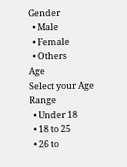Gender
  • Male
  • Female
  • Others
Age
Select your Age Range
  • Under 18
  • 18 to 25
  • 26 to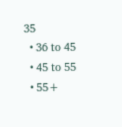35
  • 36 to 45
  • 45 to 55
  • 55+